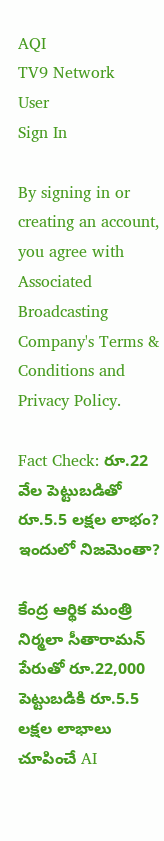AQI
TV9 Network
User
Sign In

By signing in or creating an account, you agree with Associated Broadcasting Company's Terms & Conditions and Privacy Policy.

Fact Check: రూ.22 వేల పెట్టుబడితో రూ.5.5 లక్షల లాభం? ఇందులో నిజమెంతా?

కేంద్ర ఆర్థిక మంత్రి నిర్మలా సీతారామన్ పేరుతో రూ.22,000 పెట్టుబడికి రూ.5.5 లక్షల లాభాలు చూపించే AI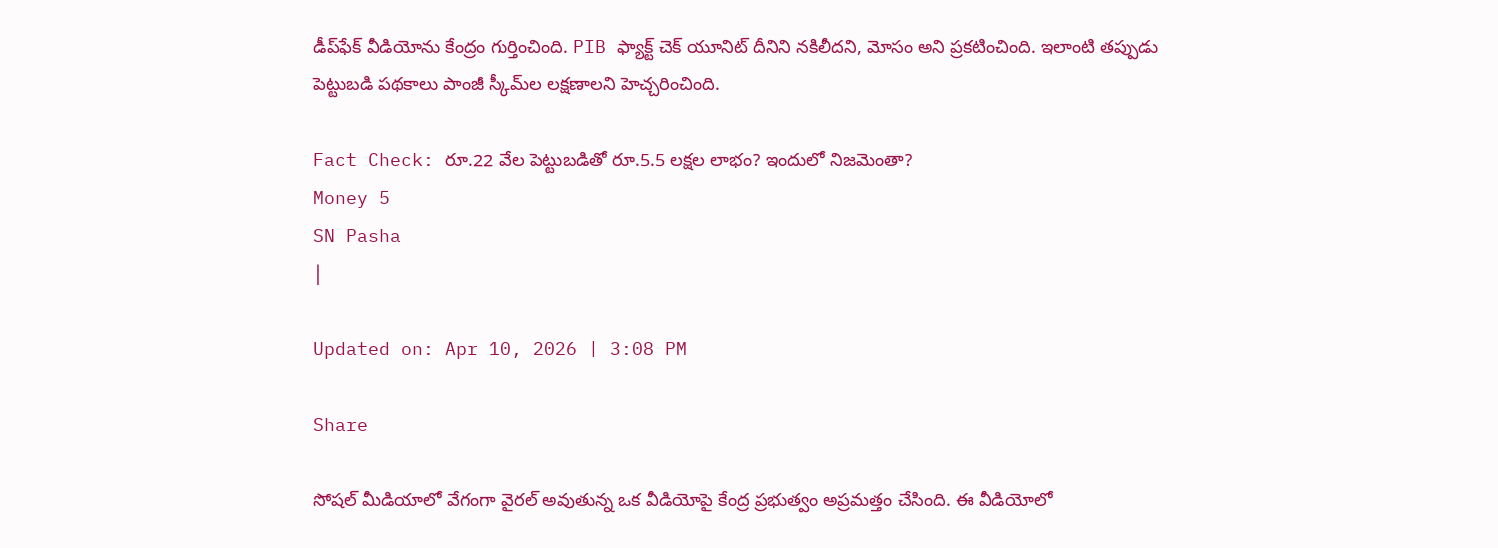డీప్‌ఫేక్ వీడియోను కేంద్రం గుర్తించింది. PIB ఫ్యాక్ట్ చెక్ యూనిట్ దీనిని నకిలీదని, మోసం అని ప్రకటించింది. ఇలాంటి తప్పుడు పెట్టుబడి పథకాలు పాంజీ స్కీమ్‌ల లక్షణాలని హెచ్చరించింది.

Fact Check: రూ.22 వేల పెట్టుబడితో రూ.5.5 లక్షల లాభం? ఇందులో నిజమెంతా?
Money 5
SN Pasha
|

Updated on: Apr 10, 2026 | 3:08 PM

Share

సోషల్ మీడియాలో వేగంగా వైరల్ అవుతున్న ఒక వీడియోపై కేంద్ర ప్రభుత్వం అప్రమత్తం చేసింది. ఈ వీడియోలో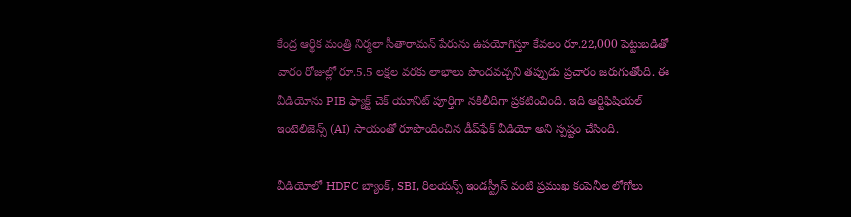కేంద్ర ఆర్థిక మంత్రి నిర్మలా సీతారామన్‌ పేరును ఉపయోగిస్తూ కేవలం రూ.22,000 పెట్టుబడితో వారం రోజుల్లో రూ.5.5 లక్షల వరకు లాభాలు పొందవచ్చని తప్పుడు ప్రచారం జరుగుతోంది. ఈ వీడియోను PIB ఫ్యాక్ట్ చెక్ యూనిట్ పూర్తిగా నకిలీదిగా ప్రకటించింది. ఇది ఆర్టిఫిషియల్ ఇంటెలిజెన్స్ (AI) సాయంతో రూపొందించిన డీప్‌ఫేక్ వీడియో అని స్పష్టం చేసింది.

వీడియోలో HDFC బ్యాంక్‌, SBI, రిలయన్స్‌ ఇండస్ట్రీస్‌ వంటి ప్రముఖ కంపెనీల లోగోలు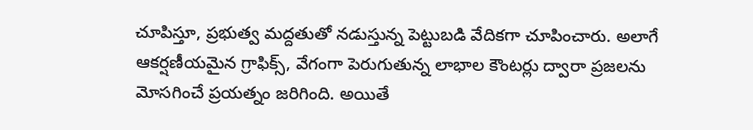చూపిస్తూ, ప్రభుత్వ మద్దతుతో నడుస్తున్న పెట్టుబడి వేదికగా చూపించారు. అలాగే ఆకర్షణీయమైన గ్రాఫిక్స్, వేగంగా పెరుగుతున్న లాభాల కౌంటర్లు ద్వారా ప్రజలను మోసగించే ప్రయత్నం జరిగింది. అయితే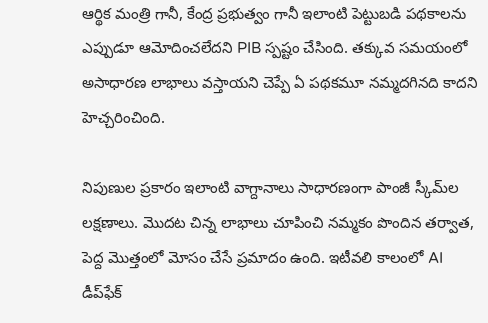ఆర్థిక మంత్రి గానీ, కేంద్ర ప్రభుత్వం గానీ ఇలాంటి పెట్టుబడి పథకాలను ఎప్పుడూ ఆమోదించలేదని PIB స్పష్టం చేసింది. తక్కువ సమయంలో అసాధారణ లాభాలు వస్తాయని చెప్పే ఏ పథకమూ నమ్మదగినది కాదని హెచ్చరించింది.

నిపుణుల ప్రకారం ఇలాంటి వాగ్దానాలు సాధారణంగా పాంజీ స్కీమ్‌ల లక్షణాలు. మొదట చిన్న లాభాలు చూపించి నమ్మకం పొందిన తర్వాత, పెద్ద మొత్తంలో మోసం చేసే ప్రమాదం ఉంది. ఇటీవలి కాలంలో AI డీప్‌ఫేక్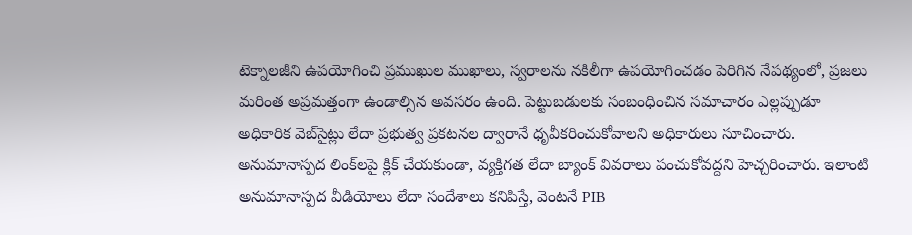టెక్నాలజీని ఉపయోగించి ప్రముఖుల ముఖాలు, స్వరాలను నకిలీగా ఉపయోగించడం పెరిగిన నేపథ్యంలో, ప్రజలు మరింత అప్రమత్తంగా ఉండాల్సిన అవసరం ఉంది. పెట్టుబడులకు సంబంధించిన సమాచారం ఎల్లప్పుడూ అధికారిక వెబ్‌సైట్లు లేదా ప్రభుత్వ ప్రకటనల ద్వారానే ధృవీకరించుకోవాలని అధికారులు సూచించారు. అనుమానాస్పద లింక్‌లపై క్లిక్ చేయకుండా, వ్యక్తిగత లేదా బ్యాంక్ వివరాలు పంచుకోవద్దని హెచ్చరించారు. ఇలాంటి అనుమానాస్పద వీడియోలు లేదా సందేశాలు కనిపిస్తే, వెంటనే PIB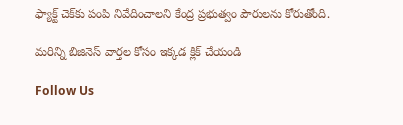ఫ్యాక్ట్ చెక్‌కు పంపి నివేదించాలని కేంద్ర ప్రభుత్వం పౌరులను కోరుతోంది.

మరిన్ని బిజినెస్ వార్తల కోసం ఇక్కడ క్లిక్ చేయండి

Follow Us